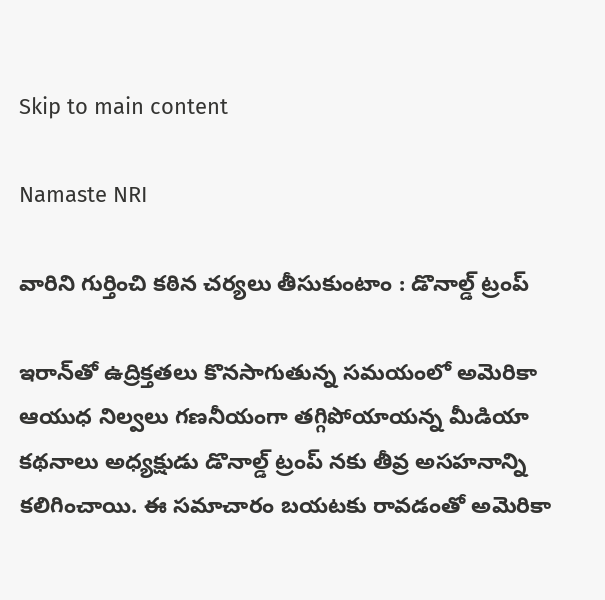Skip to main content

Namaste NRI

వారిని గుర్తించి కఠిన చర్యలు తీసుకుంటాం : డొనాల్డ్ ట్రంప్

ఇరాన్‌తో ఉద్రిక్తతలు కొనసాగుతున్న సమయంలో అమెరికా ఆయుధ నిల్వలు గణనీయంగా తగ్గిపోయాయన్న మీడియా కథనాలు అధ్యక్షుడు డొనాల్డ్ ట్రంప్ నకు తీవ్ర అసహనాన్ని కలిగించాయి. ఈ సమాచారం బయటకు రావడంతో అమెరికా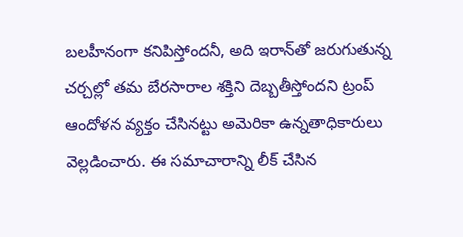బలహీనంగా కనిపిస్తోందనీ, అది ఇరాన్‌తో జరుగుతున్న చర్చల్లో తమ బేరసారాల శక్తిని దెబ్బతీస్తోందని ట్రంప్‌ ఆందోళన వ్యక్తం చేసినట్టు అమెరికా ఉన్నతాధికారులు వెల్లడించారు. ఈ సమాచారాన్ని లీక్‌ చేసిన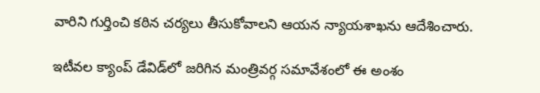వారిని గుర్తించి కఠిన చర్యలు తీసుకోవాలని ఆయన న్యాయశాఖను ఆదేశించారు.

ఇటీవల క్యాంప్‌ డేవిడ్‌లో జరిగిన మంత్రివర్గ సమావేశంలో ఈ అంశం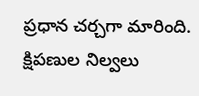ప్రధాన చర్చగా మారింది. క్షిపణుల నిల్వలు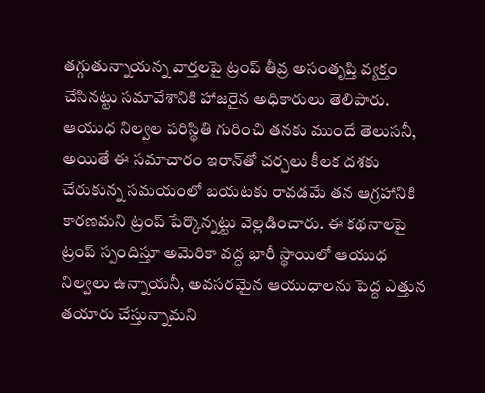తగ్గుతున్నాయన్న వార్తలపై ట్రంప్‌ తీవ్ర అసంతృప్తి వ్యక్తం చేసినట్టు సమావేశానికి హాజరైన అధికారులు తెలిపారు. ఆయుధ నిల్వల పరిస్థితి గురించి తనకు ముందే తెలుసనీ, అయితే ఈ సమాచారం ఇరాన్‌తో చర్చలు కీలక దశకు చేరుకున్న సమయంలో బయటకు రావడమే తన ఆగ్రహానికి కారణమని ట్రంప్‌ పేర్కొన్నట్టు వెల్లడించారు. ఈ కథనాలపై ట్రంప్‌ స్పందిస్తూ అమెరికా వద్ద భారీ స్థాయిలో ఆయుధ నిల్వలు ఉన్నాయనీ, అవసరమైన ఆయుధాలను పెద్ద ఎత్తున తయారు చేస్తున్నామని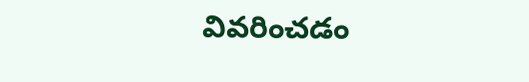వివరించడం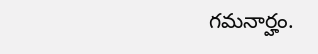గమనార్హం.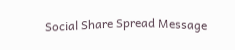Social Share Spread Message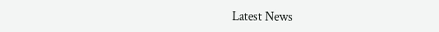Latest News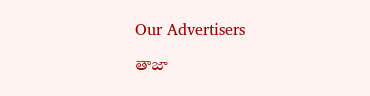Our Advertisers

తాజా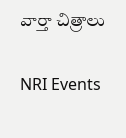వార్తా చిత్రాలు

NRI Events